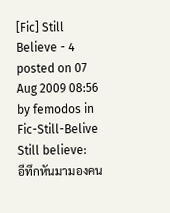[Fic] Still Believe - 4
posted on 07 Aug 2009 08:56 by femodos in Fic-Still-Belive
Still believe:
อีทึกหันมามองคน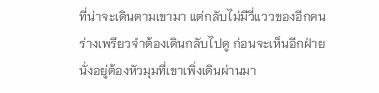ที่น่าจะเดินตามเขามา แต่กลับไม่มีวี่แววของอีกคน ร่างเพรียวจำต้องเดินกลับไปดู ก่อนจะเห็นอีกฝ่ายนั่งอยู่ต้องหัวมุมที่เขาเพิ่งเดินผ่านมา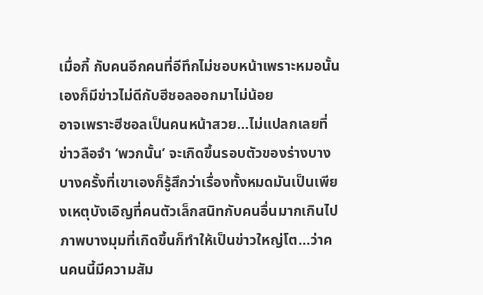เมื่อกี้ กับคนอีกคนที่อีทึกไม่ชอบหน้าเพราะหมอนั้นเองก็มีข่าวไม่ดีกับฮีชอลออกมาไม่น้อย
อาจเพราะฮีชอลเป็นคนหน้าสวย…ไม่แปลกเลยที่ข่าวลือจำ ‘พวกนั้น’ จะเกิดขึ้นรอบตัวของร่างบาง บางครั้งที่เขาเองก็รู้สึกว่าเรื่องทั้งหมดมันเป็นเพียงเหตุบังเอิญที่คนตัวเล็กสนิทกับคนอื่นมากเกินไป ภาพบางมุมที่เกิดขึ้นก็ทำให้เป็นข่าวใหญ่โต…ว่าคนคนนี้มีความสัม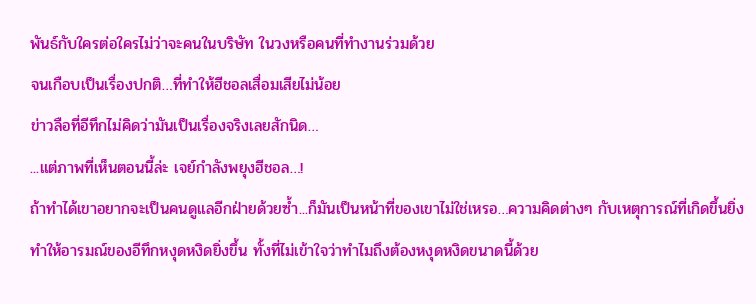พันธ์กับใครต่อใครไม่ว่าจะคนในบริษัท ในวงหรือคนที่ทำงานร่วมด้วย
จนเกือบเป็นเรื่องปกติ…ที่ทำให้ฮีชอลเสื่อมเสียไม่น้อย
ข่าวลือที่อีทึกไม่คิดว่ามันเป็นเรื่องจริงเลยสักนิด…
...แต่ภาพที่เห็นตอนนี้ล่ะ เจย์กำลังพยุงฮีชอล…!
ถ้าทำได้เขาอยากจะเป็นคนดูแลอีกฝ่ายด้วยซ้ำ...ก็มันเป็นหน้าที่ของเขาไม่ใช่เหรอ…ความคิดต่างๆ กับเหตุการณ์ที่เกิดขึ้นยิ่งทำให้อารมณ์ของอีทึกหงุดหงิดยิ่งขึ้น ทั้งที่ไม่เข้าใจว่าทำไมถึงต้องหงุดหงิดขนาดนี้ด้วย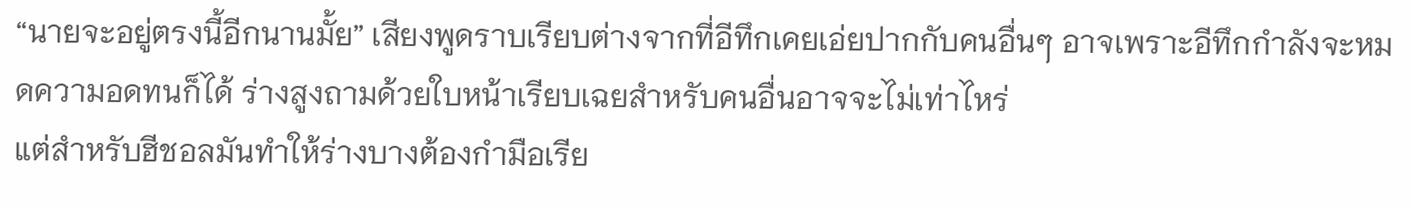“นายจะอยู่ตรงนี้อีกนานมั้ย” เสียงพูดราบเรียบต่างจากที่อีทึกเคยเอ่ยปากกับคนอื่นๆ อาจเพราะอีทึกกำลังจะหมดความอดทนก็ได้ ร่างสูงถามด้วยใบหน้าเรียบเฉยสำหรับคนอื่นอาจจะไม่เท่าไหร่
แต่สำหรับฮีชอลมันทำให้ร่างบางต้องกำมือเรีย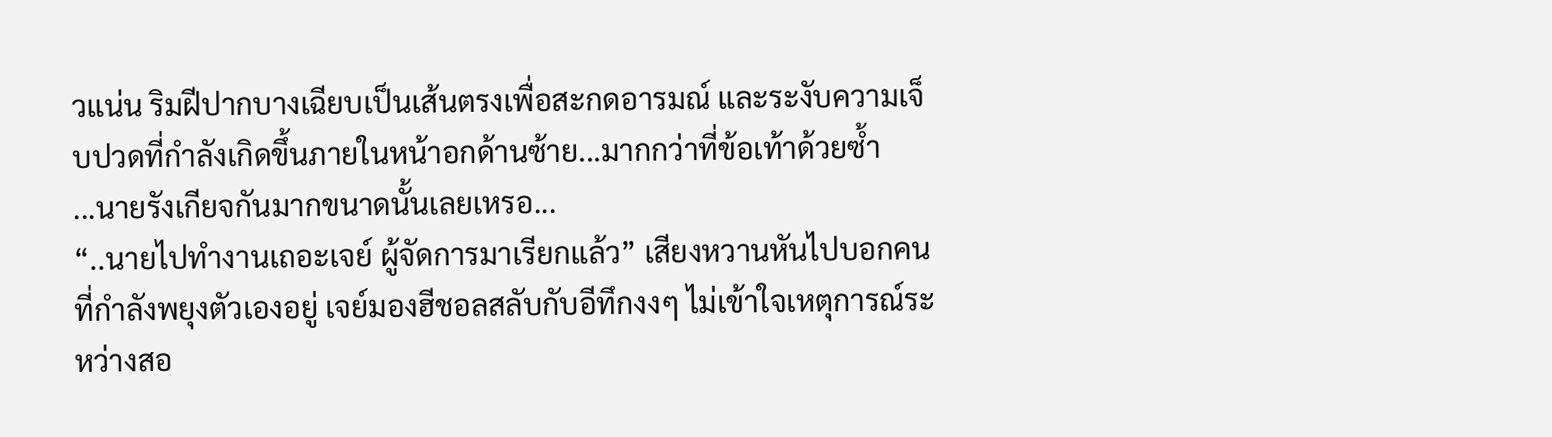วแน่น ริมฝีปากบางเฉียบเป็นเส้นตรงเพื่อสะกดอารมณ์ และระงับความเจ็บปวดที่กำลังเกิดขึ้นภายในหน้าอกด้านซ้าย...มากกว่าที่ข้อเท้าด้วยซ้ำ
...นายรังเกียจกันมากขนาดนั้นเลยเหรอ...
“..นายไปทำงานเถอะเจย์ ผู้จัดการมาเรียกแล้ว” เสียงหวานหันไปบอกคนที่กำลังพยุงตัวเองอยู่ เจย์มองฮีชอลสลับกับอีทึกงงๆ ไม่เข้าใจเหตุการณ์ระหว่างสอ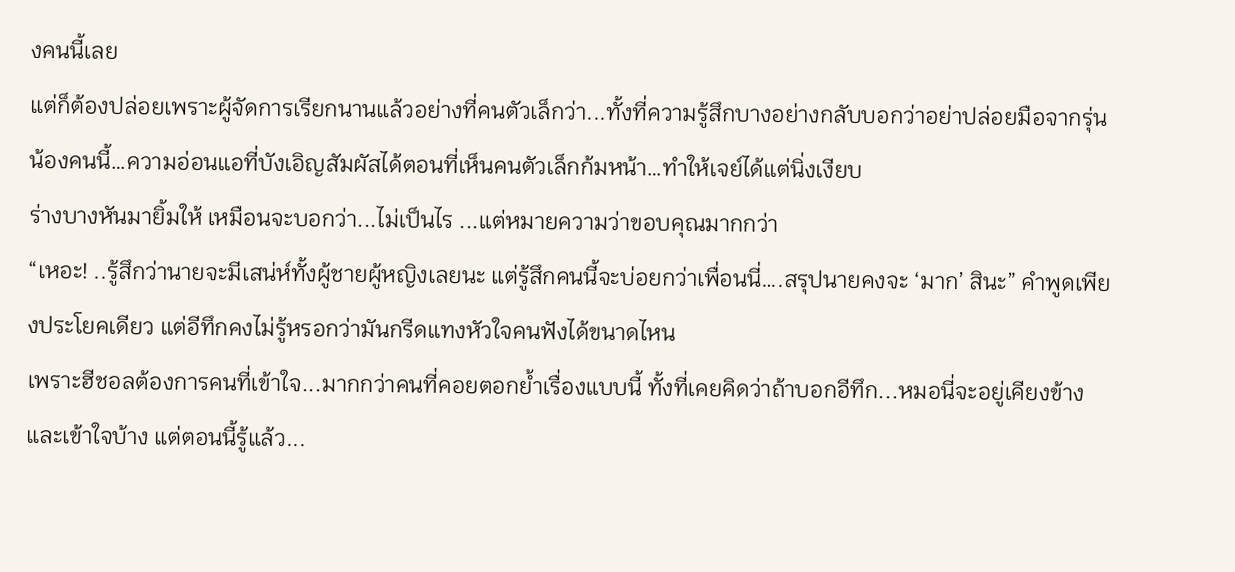งคนนี้เลย
แต่ก็ต้องปล่อยเพราะผู้จัดการเรียกนานแล้วอย่างที่คนตัวเล็กว่า...ทั้งที่ความรู้สึกบางอย่างกลับบอกว่าอย่าปล่อยมือจากรุ่นน้องคนนี้…ความอ่อนแอที่บังเอิญสัมผัสได้ตอนที่เห็นคนตัวเล็กก้มหน้า…ทำให้เจย์ได้แต่นิ่งเงียบ
ร่างบางหันมายิ้มให้ เหมือนจะบอกว่า...ไม่เป็นไร ...แต่หมายความว่าขอบคุณมากกว่า
“เหอะ! ..รู้สึกว่านายจะมีเสน่ห์ทั้งผู้ชายผู้หญิงเลยนะ แต่รู้สึกคนนี้จะบ่อยกว่าเพื่อนนี่….สรุปนายคงจะ ‘มาก’ สินะ” คำพูดเพียงประโยคเดียว แต่อีทึกคงไม่รู้หรอกว่ามันกรีดแทงหัวใจคนฟังได้ขนาดไหน
เพราะฮีชอลต้องการคนที่เข้าใจ...มากกว่าคนที่คอยตอกย้ำเรื่องแบบนี้ ทั้งที่เคยคิดว่าถ้าบอกอีทึก...หมอนี่จะอยู่เคียงข้างและเข้าใจบ้าง แต่ตอนนี้รู้แล้ว...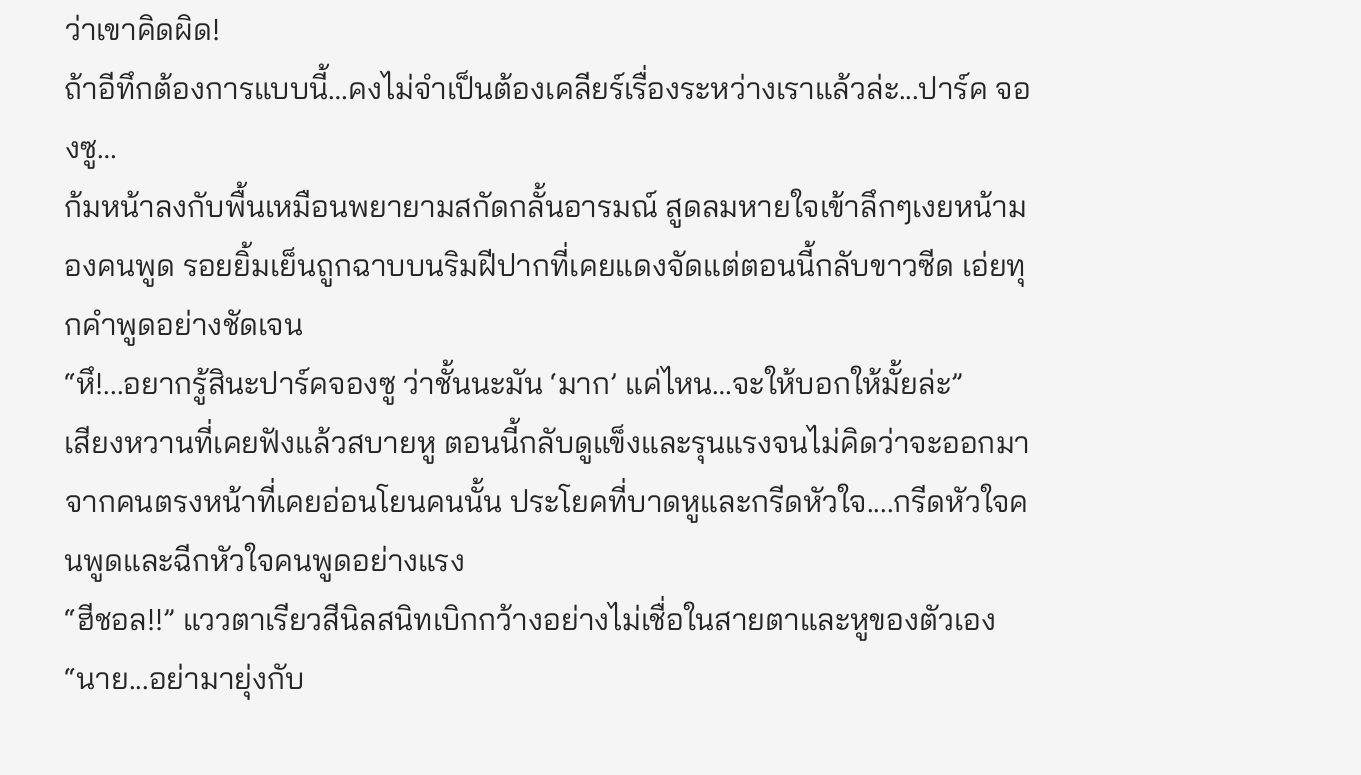ว่าเขาคิดผิด!
ถ้าอีทึกต้องการแบบนี้…คงไม่จำเป็นต้องเคลียร์เรื่องระหว่างเราแล้วล่ะ...ปาร์ค จองซู…
ก้มหน้าลงกับพื้นเหมือนพยายามสกัดกลั้นอารมณ์ สูดลมหายใจเข้าลึกๆเงยหน้ามองคนพูด รอยยิ้มเย็นถูกฉาบบนริมฝีปากที่เคยแดงจัดแต่ตอนนี้กลับขาวซีด เอ่ยทุกคำพูดอย่างชัดเจน
“หึ!...อยากรู้สินะปาร์คจองซู ว่าชั้นนะมัน ‘มาก’ แค่ไหน…จะให้บอกให้มั้ยล่ะ”
เสียงหวานที่เคยฟังแล้วสบายหู ตอนนี้กลับดูแข็งและรุนแรงจนไม่คิดว่าจะออกมาจากคนตรงหน้าที่เคยอ่อนโยนคนนั้น ประโยคที่บาดหูและกรีดหัวใจ....กรีดหัวใจคนพูดและฉีกหัวใจคนพูดอย่างแรง
“ฮีชอล!!” แววตาเรียวสีนิลสนิทเบิกกว้างอย่างไม่เชื่อในสายตาและหูของตัวเอง
“นาย...อย่ามายุ่งกับ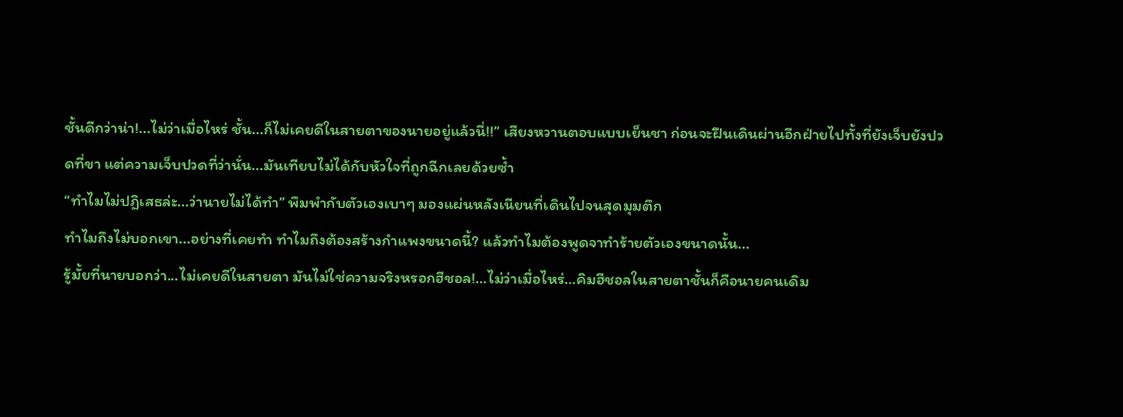ชั้นดีกว่าน่า!...ไม่ว่าเมื่อไหร่ ชั้น...ก็ไม่เคยดีในสายตาของนายอยู่แล้วนี่!!” เสียงหวานตอบแบบเย็นชา ก่อนจะฝืนเดินผ่านอีกฝ่ายไปทั้งที่ยังเจ็บยังปวดที่ขา แต่ความเจ็บปวดที่ว่านั่น...มันเทียบไม่ได้กับหัวใจที่ถูกฉีกเลยด้วยซ้ำ
“ทำไมไม่ปฏิเสธล่ะ...ว่านายไม่ได้ทำ” พึมพำกับตัวเองเบาๆ มองแผ่นหลังเนียนที่เดินไปจนสุดมุมตึก
ทำไมถึงไม่บอกเขา...อย่างที่เคยทำ ทำไมถึงต้องสร้างกำแพงขนาดนี้? แล้วทำไมต้องพูดจาทำร้ายตัวเองขนาดนั้น...
รู้มั้ยที่นายบอกว่า...ไม่เคยดีในสายตา มันไม่ใช่ความจริงหรอกฮีชอล!…ไม่ว่าเมื่อไหร่…คิมฮีชอลในสายตาชั้นก็คือนายคนเดิม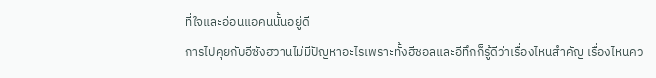ที่ใจและอ่อนแอคนนั้นอยู่ดี
การไปคุยกับอีซังฮวานไม่มีปัญหาอะไรเพราะทั้งฮีชอลและอีทึกก็รู้ดีว่าเรื่องไหนสำคัญ เรื่องไหนคว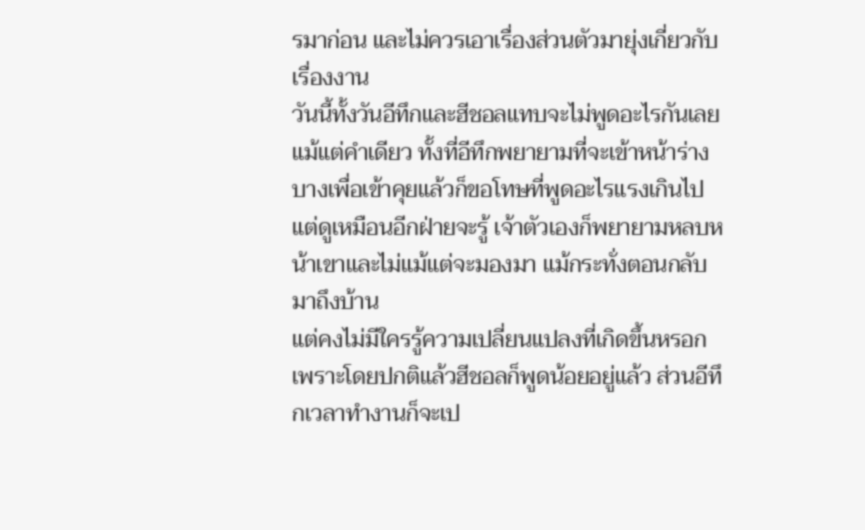รมาก่อน และไม่ควรเอาเรื่องส่วนตัวมายุ่งเกี่ยวกับเรื่องงาน
วันนี้ทั้งวันอีทึกและฮีชอลแทบจะไม่พูดอะไรกันเลยแม้แต่คำเดียว ทั้งที่อีทึกพยายามที่จะเข้าหน้าร่างบางเพื่อเข้าคุยแล้วก็ขอโทษที่พูดอะไรแรงเกินไป แต่ดูเหมือนอีกฝ่ายจะรู้ เจ้าตัวเองก็พยายามหลบหน้าเขาและไม่แม้แต่จะมองมา แม้กระทั่งตอนกลับมาถึงบ้าน
แต่คงไม่มีใครรู้ความเปลี่ยนแปลงที่เกิดขึ้นหรอก เพราะโดยปกติแล้วฮีชอลก็พูดน้อยอยู่แล้ว ส่วนอีทึกเวลาทำงานก็จะเป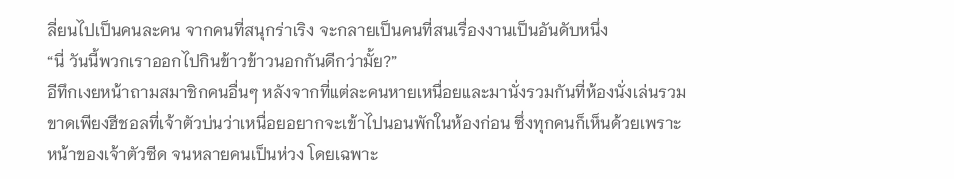ลี่ยนไปเป็นคนละคน จากคนที่สนุกร่าเริง จะกลายเป็นคนที่สนเรื่องงานเป็นอันดับหนึ่ง
“นี่ วันนี้พวกเราออกไปกินข้าวข้าวนอกกันดีกว่ามั้ย?”
อีทึกเงยหน้าถามสมาชิกคนอื่นๆ หลังจากที่แต่ละคนหายเหนื่อยและมานั่งรวมกันที่ห้องนั่งเล่นรวม ขาดเพียงฮีชอลที่เจ้าตัวบ่นว่าเหนื่อยอยากจะเข้าไปนอนพักในห้องก่อน ซึ่งทุกคนก็เห็นด้วยเพราะหน้าของเจ้าตัวซีด จนหลายคนเป็นห่วง โดยเฉพาะ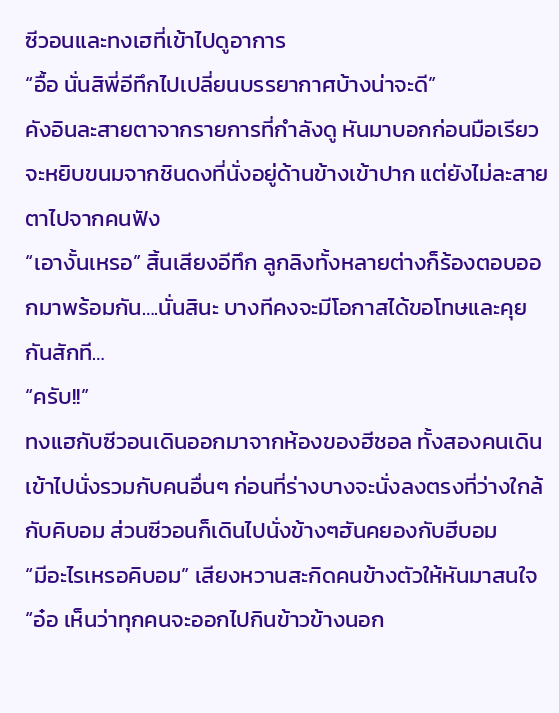ซีวอนและทงเฮที่เข้าไปดูอาการ
“อื้อ นั่นสิพี่อีทึกไปเปลี่ยนบรรยากาศบ้างน่าจะดี”
คังอินละสายตาจากรายการที่กำลังดู หันมาบอกก่อนมือเรียวจะหยิบขนมจากชินดงที่นั่งอยู่ด้านข้างเข้าปาก แต่ยังไม่ละสายตาไปจากคนฟัง
“เอางั้นเหรอ” สิ้นเสียงอีทึก ลูกลิงทั้งหลายต่างก็ร้องตอบออกมาพร้อมกัน….นั่นสินะ บางทีคงจะมีโอกาสได้ขอโทษและคุยกันสักที…
“ครับ!!”
ทงแฮกับซีวอนเดินออกมาจากห้องของฮีชอล ทั้งสองคนเดินเข้าไปนั่งรวมกับคนอื่นๆ ก่อนที่ร่างบางจะนั่งลงตรงที่ว่างใกล้กับคิบอม ส่วนซีวอนก็เดินไปนั่งข้างๆฮันคยองกับฮีบอม
“มีอะไรเหรอคิบอม” เสียงหวานสะกิดคนข้างตัวให้หันมาสนใจ
“อ๋อ เห็นว่าทุกคนจะออกไปกินข้าวข้างนอก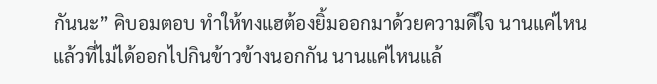กันนะ” คิบอมตอบ ทำให้ทงแฮต้องยิ้มออกมาด้วยความดีใจ นานแค่ไหนแล้วที่ไม่ได้ออกไปกินข้าวข้างนอกกัน นานแค่ไหนแล้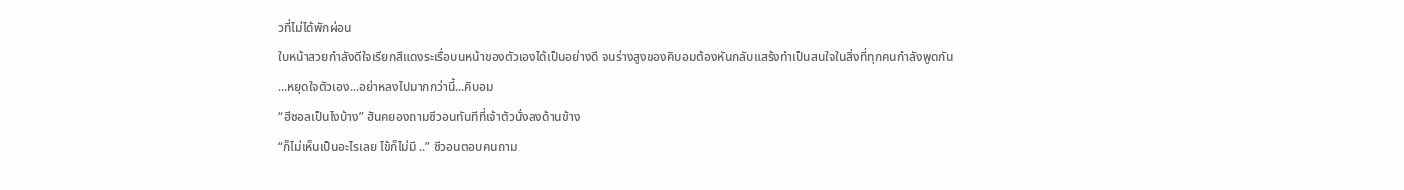วที่ไม่ได้พักผ่อน
ใบหน้าสวยกำลังดีใจเรียกสีแดงระเรื่อบนหน้าของตัวเองได้เป็นอย่างดี จนร่างสูงของคิบอมต้องหันกลับแสร้งทำเป็นสนใจในสิ่งที่ทุกคนกำลังพูดกัน
...หยุดใจตัวเอง...อย่าหลงไปมากกว่านี้...คิบอม
“ฮีชอลเป็นไงบ้าง” ฮันคยองถามซีวอนทันทีที่เจ้าตัวนั่งลงด้านข้าง
“ก็ไม่เห็นเป็นอะไรเลย ไข้ก็ไม่มี ..” ซีวอนตอบคนถาม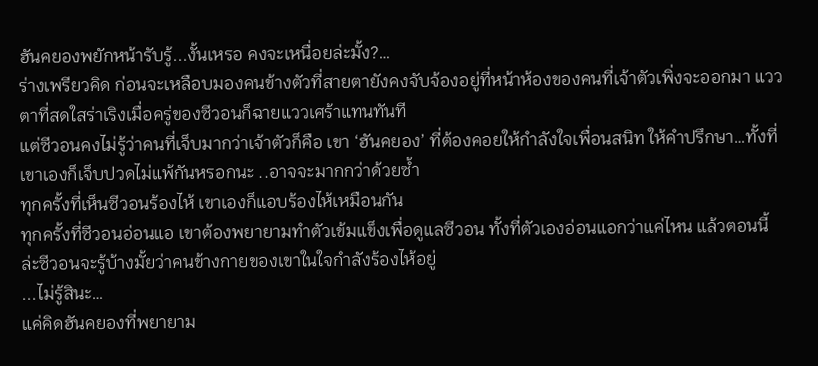ฮันคยองพยักหน้ารับรู้...งั้นเหรอ คงจะเหนื่อยล่ะมั้ง?…
ร่างเพรียวคิด ก่อนจะเหลือบมองคนข้างตัวที่สายตายังคงจับจ้องอยู่ที่หน้าห้องของคนที่เจ้าตัวเพิ่งจะออกมา แววตาที่สดใสร่าเริงเมื่อครู่ของซีวอนก็ฉายแววเศร้าแทนทันที
แต่ซีวอนคงไม่รู้ว่าคนที่เจ็บมากว่าเจ้าตัวก็คือ เขา ‘ฮันคยอง’ ที่ต้องคอยให้กำลังใจเพื่อนสนิท ให้คำปรึกษา…ทั้งที่เขาเองก็เจ็บปวดไม่แพ้กันหรอกนะ ..อาจจะมากกว่าด้วยซ้ำ
ทุกครั้งที่เห็นซีวอนร้องไห้ เขาเองก็แอบร้องไห้เหมือนกัน
ทุกครั้งที่ซีวอนอ่อนแอ เขาต้องพยายามทำตัวเข้มแข็งเพื่อดูแลซีวอน ทั้งที่ตัวเองอ่อนแอกว่าแค่ไหน แล้วตอนนี้ล่ะซีวอนจะรู้บ้างมั้ยว่าคนข้างกายของเขาในใจกำลังร้องไห้อยู่
...ไม่รู้สินะ…
แค่คิดฮันคยองที่พยายาม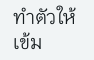ทำตัวให้เข้ม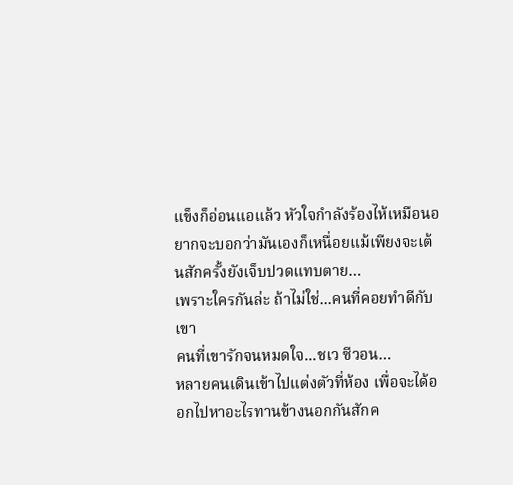แข็งก็อ่อนแอแล้ว หัวใจกำลังร้องไห้เหมือนอยากจะบอกว่ามันเองก็เหนื่อยแม้เพียงจะเต้นสักครั้งยังเจ็บปวดแทบตาย…
เพราะใครกันล่ะ ถ้าไม่ใช่...คนที่คอยทำดีกับเขา
คนที่เขารักจนหมดใจ...ชเว ซีวอน…
หลายคนเดินเข้าไปแต่งตัวที่ห้อง เพื่อจะได้ออกไปหาอะไรทานข้างนอกกันสักค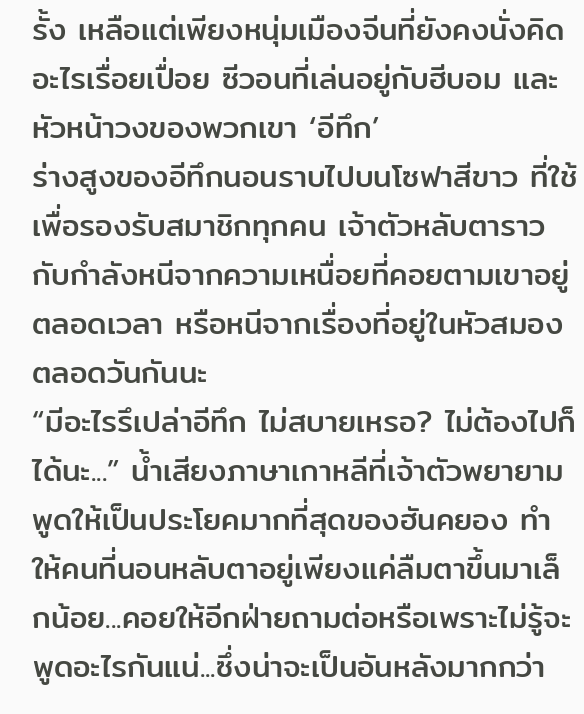รั้ง เหลือแต่เพียงหนุ่มเมืองจีนที่ยังคงนั่งคิดอะไรเรื่อยเปื่อย ซีวอนที่เล่นอยู่กับฮีบอม และหัวหน้าวงของพวกเขา ‘อีทึก’
ร่างสูงของอีทึกนอนราบไปบนโซฟาสีขาว ที่ใช้เพื่อรองรับสมาชิกทุกคน เจ้าตัวหลับตาราวกับกำลังหนีจากความเหนื่อยที่คอยตามเขาอยู่ตลอดเวลา หรือหนีจากเรื่องที่อยู่ในหัวสมองตลอดวันกันนะ
“มีอะไรรึเปล่าอีทึก ไม่สบายเหรอ? ไม่ต้องไปก็ได้นะ...” น้ำเสียงภาษาเกาหลีที่เจ้าตัวพยายามพูดให้เป็นประโยคมากที่สุดของฮันคยอง ทำให้คนที่นอนหลับตาอยู่เพียงแค่ลืมตาขึ้นมาเล็กน้อย...คอยให้อีกฝ่ายถามต่อหรือเพราะไม่รู้จะพูดอะไรกันแน่...ซึ่งน่าจะเป็นอันหลังมากกว่า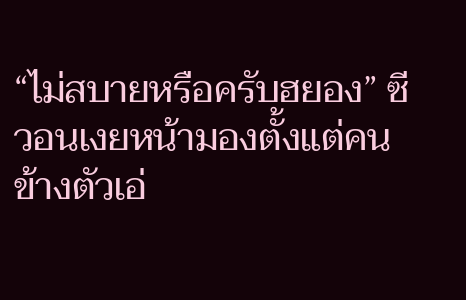“ไม่สบายหรือครับฮยอง” ซีวอนเงยหน้ามองตั้งแต่คนข้างตัวเอ่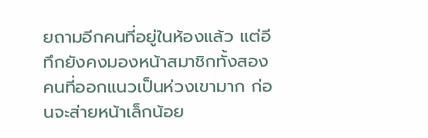ยถามอีกคนที่อยู่ในห้องแล้ว แต่อีทึกยังคงมองหน้าสมาชิกทั้งสองคนที่ออกแนวเป็นห่วงเขามาก ก่อนจะส่ายหน้าเล็กน้อย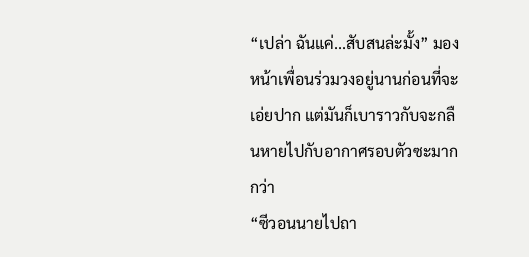“เปล่า ฉันแค่...สับสนล่ะมั้ง” มองหน้าเพื่อนร่วมวงอยู่นานก่อนที่จะเอ่ยปาก แต่มันก็เบาราวกับจะกลืนหายไปกับอากาศรอบตัวซะมากกว่า
“ซีวอนนายไปถา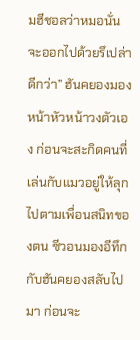มฮีชอลว่าหมอนั่นจะออกไปด้วยรึเปล่าดีกว่า” ฮันคยองมองหน้าหัวหน้าวงตัวเอง ก่อนจะสะกิดคนที่เล่นกับแมวอยู่ให้ลุกไปตามเพื่อนสนิทของตน ซีวอนมองอีทึกกับฮันคยองสลับไปมา ก่อนจะ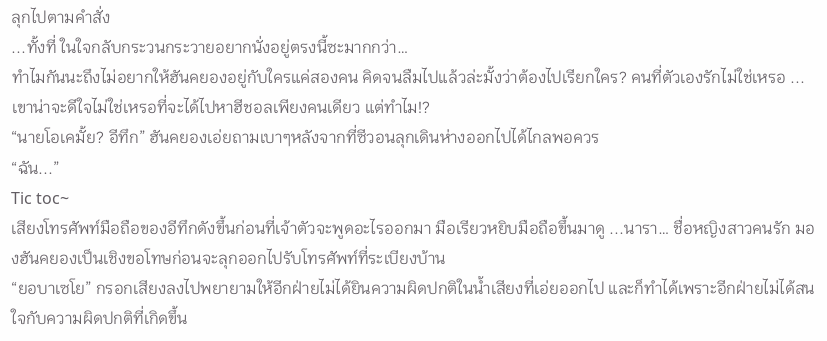ลุกไปตามคำสั่ง
...ทั้งที่ ในใจกลับกระวนกระวายอยากนั่งอยู่ตรงนี้ซะมากกว่า…
ทำไมกันนะถึงไม่อยากให้ฮันคยองอยู่กับใครแค่สองคน คิดจนลืมไปแล้วล่ะมั้งว่าต้องไปเรียกใคร? คนที่ตัวเองรักไม่ใช่เหรอ ...เขาน่าจะดีใจไม่ใช่เหรอที่จะได้ไปหาฮีชอลเพียงคนเดียว แต่ทำไม!?
“นายโอเคมั้ย? อีทึก” ฮันคยองเอ่ยถามเบาๆหลังจากที่ซีวอนลุกเดินห่างออกไปได้ไกลพอควร
“ฉัน...”
Tic toc~
เสียงโทรศัพท์มือถือของอีทึกดังขึ้นก่อนที่เจ้าตัวจะพูดอะไรออกมา มือเรียวหยิบมือถือขึ้นมาดู ...นารา… ชื่อหญิงสาวคนรัก มองฮันคยองเป็นเชิงขอโทษก่อนจะลุกออกไปรับโทรศัพท์ที่ระเบียงบ้าน
“ยอบาเซโย” กรอกเสียงลงไปพยายามให้อีกฝ่ายไม่ได้ยินความผิดปกติในน้ำเสียงที่เอ่ยออกไป และก็ทำได้เพราะอีกฝ่ายไม่ได้สนใจกับความผิดปกติที่เกิดขึ้น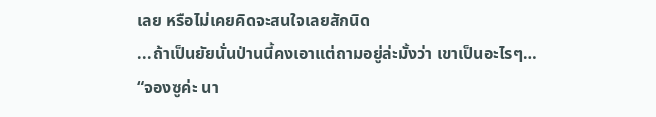เลย หรือไม่เคยคิดจะสนใจเลยสักนิด
...ถ้าเป็นยัยนั่นป่านนี้คงเอาแต่ถามอยู่ล่ะมั้งว่า เขาเป็นอะไรๆ…
“จองซูค่ะ นา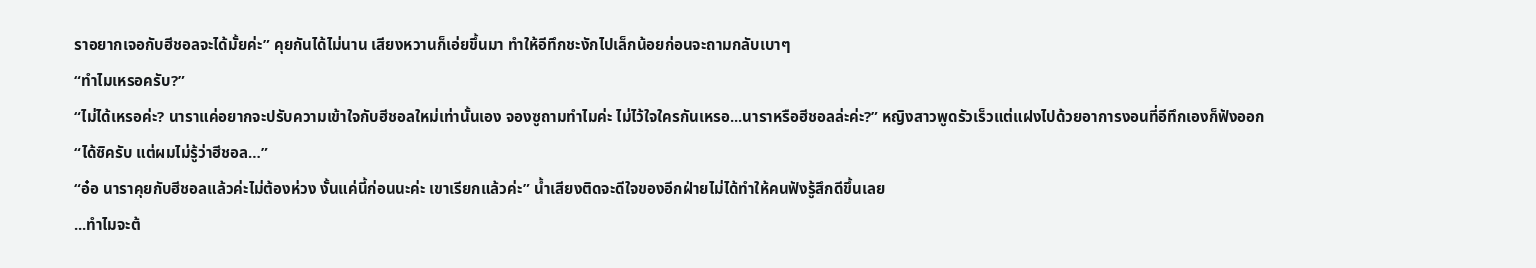ราอยากเจอกับฮีชอลจะได้มั้ยค่ะ” คุยกันได้ไม่นาน เสียงหวานก็เอ่ยขึ้นมา ทำให้อีทึกชะงักไปเล็กน้อยก่อนจะถามกลับเบาๆ
“ทำไมเหรอครับ?”
“ไม่ได้เหรอค่ะ? นาราแค่อยากจะปรับความเข้าใจกับฮีชอลใหม่เท่านั้นเอง จองซูถามทำไมค่ะ ไม่ไว้ใจใครกันเหรอ...นาราหรือฮีชอลล่ะค่ะ?” หญิงสาวพูดรัวเร็วแต่แฝงไปด้วยอาการงอนที่อีทึกเองก็ฟังออก
“ได้ซิครับ แต่ผมไม่รู้ว่าฮีชอล…”
“อ๋อ นาราคุยกับฮีชอลแล้วค่ะไม่ต้องห่วง งั้นแค่นี้ก่อนนะค่ะ เขาเรียกแล้วค่ะ” น้ำเสียงติดจะดีใจของอีกฝ่ายไม่ได้ทำให้คนฟังรู้สึกดีขึ้นเลย
...ทำไมจะต้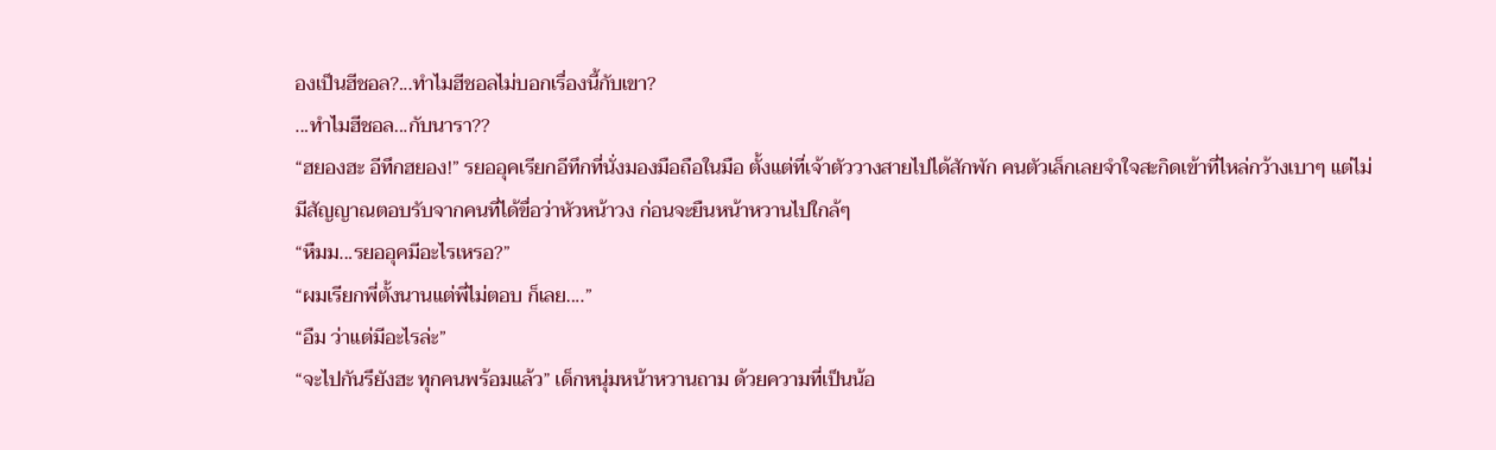องเป็นฮีชอล?...ทำไมฮีชอลไม่บอกเรื่องนี้กับเขา?
...ทำไมฮีชอล...กับนารา??
“ฮยองฮะ อีทึกฮยอง!” รยออุคเรียกอีทึกที่นั่งมองมือถือในมือ ตั้งแต่ที่เจ้าตัววางสายไปได้สักพัก คนตัวเล็กเลยจำใจสะกิดเข้าที่ไหล่กว้างเบาๆ แต่ไม่มีสัญญาณตอบรับจากคนที่ได้ขื่อว่าหัวหน้าวง ก่อนจะยืนหน้าหวานไปใกล้ๆ
“หืมม...รยออุคมีอะไรเหรอ?”
“ผมเรียกพี่ตั้งนานแต่พี่ไม่ตอบ ก็เลย....”
“อืม ว่าแต่มีอะไรล่ะ”
“จะไปกันรึยังฮะ ทุกคนพร้อมแล้ว” เด็กหนุ่มหน้าหวานถาม ด้วยความที่เป็นน้อ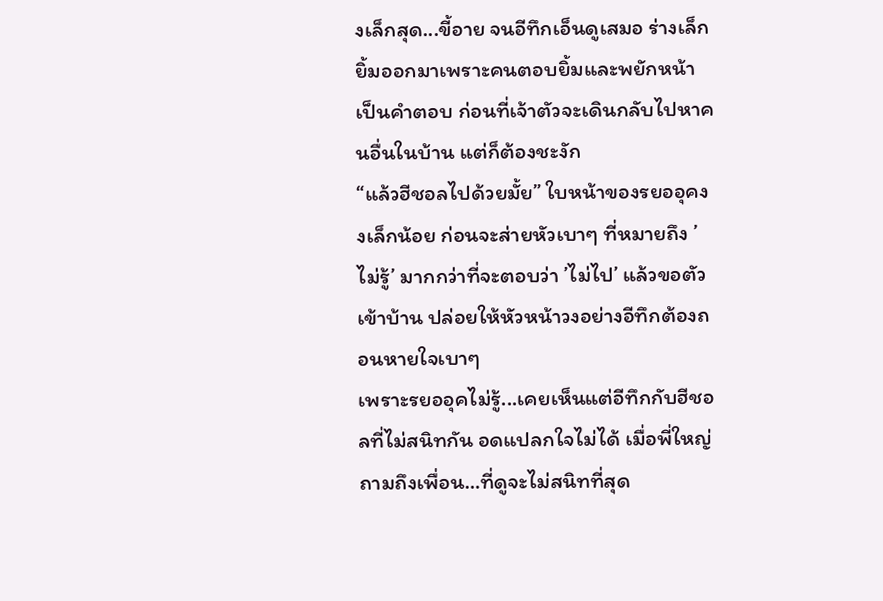งเล็กสุด...ขี้อาย จนอีทึกเอ็นดูเสมอ ร่างเล็กยิ้มออกมาเพราะคนตอบยิ้มและพยักหน้าเป็นคำตอบ ก่อนที่เจ้าตัวจะเดินกลับไปหาคนอื่นในบ้าน แต่ก็ต้องชะงัก
“แล้วฮีชอลไปด้วยมั้ย” ใบหน้าของรยออุคงงเล็กน้อย ก่อนจะส่ายหัวเบาๆ ที่หมายถึง ’ไม่รู้’ มากกว่าที่จะตอบว่า ’ไม่ไป’ แล้วขอตัวเข้าบ้าน ปล่อยให้หัวหน้าวงอย่างอีทึกต้องถอนหายใจเบาๆ
เพราะรยออุคไม่รู้...เคยเห็นแต่อีทึกกับฮีชอลที่ไม่สนิทกัน อดแปลกใจไม่ได้ เมื่อพี่ใหญ่ถามถึงเพื่อน…ที่ดูจะไม่สนิทที่สุด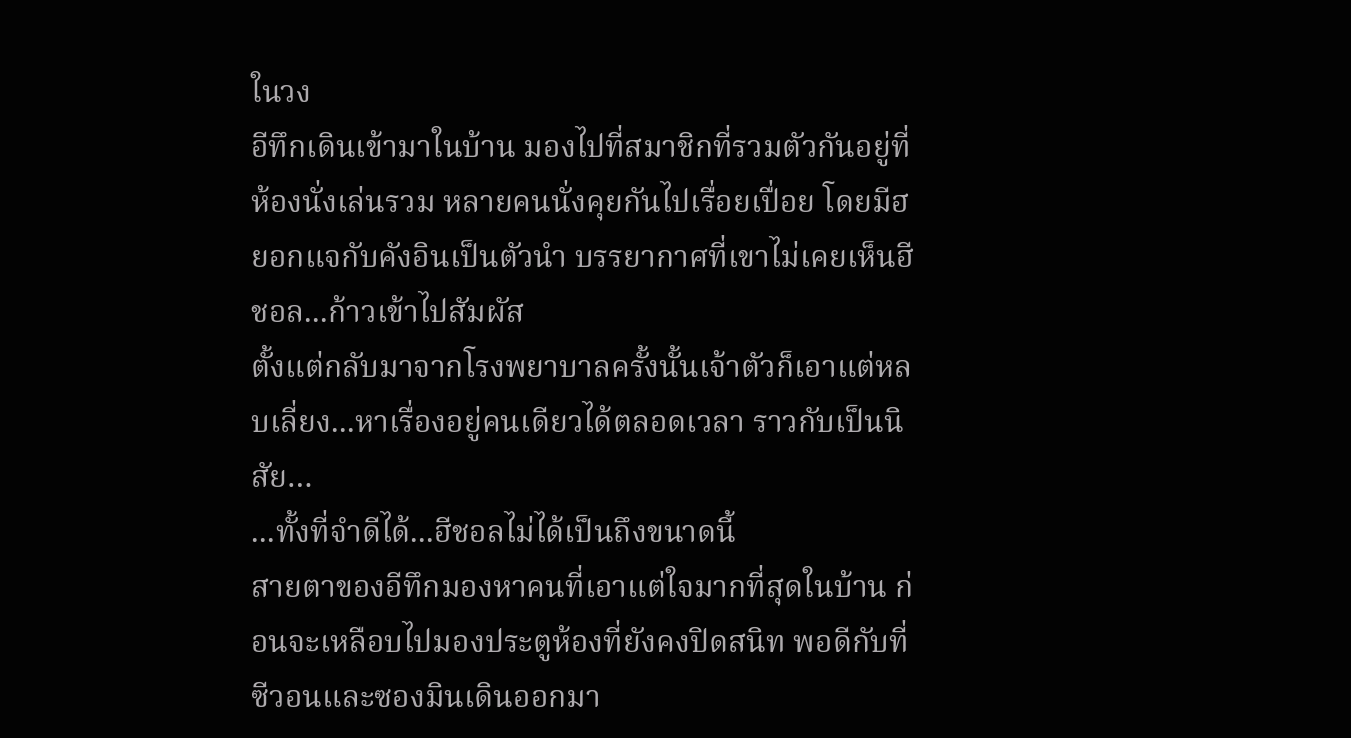ในวง
อีทึกเดินเข้ามาในบ้าน มองไปที่สมาชิกที่รวมตัวกันอยู่ที่ห้องนั่งเล่นรวม หลายคนนั่งคุยกันไปเรื่อยเปื่อย โดยมีฮยอกแจกับคังอินเป็นตัวนำ บรรยากาศที่เขาไม่เคยเห็นฮีชอล...ก้าวเข้าไปสัมผัส
ตั้งแต่กลับมาจากโรงพยาบาลครั้งนั้นเจ้าตัวก็เอาแต่หลบเลี่ยง...หาเรื่องอยู่คนเดียวได้ตลอดเวลา ราวกับเป็นนิสัย…
...ทั้งที่จำดีได้...ฮีชอลไม่ได้เป็นถึงขนาดนี้
สายตาของอีทึกมองหาคนที่เอาแต่ใจมากที่สุดในบ้าน ก่อนจะเหลือบไปมองประตูห้องที่ยังคงปิดสนิท พอดีกับที่ซีวอนและซองมินเดินออกมา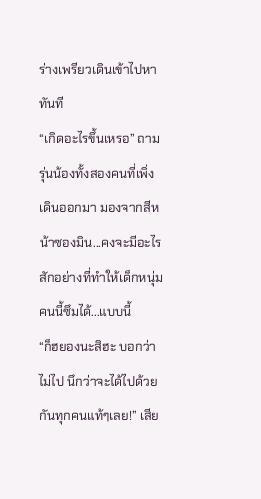ร่างเพรียวเดินเข้าไปหาทันที
“เกิดอะไรขึ้นเหรอ” ถามรุ่นน้องทั้งสองคนที่เพิ่งเดินออกมา มองจากสีหน้าซองมิน...คงจะมีอะไรสักอย่างที่ทำให้เด็กหนุ่มคนนี้ซึมได้...แบบนี้
“ก็ฮยองนะสิฮะ บอกว่าไม่ไป นึกว่าจะได้ไปด้วยกันทุกคนแท้ๆเลย!” เสีย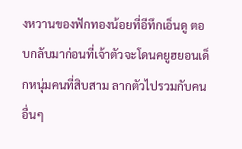งหวานของฟักทองน้อยที่อีทึกเอ็นดู ตอบกลับมาก่อนที่เจ้าตัวจะโดนคยูฮยอนเด็กหนุ่มคนที่สิบสาม ลากตัวไปรวมกับคนอื่นๆ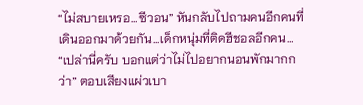“ไม่สบายเหรอ…ซีวอน” หันกลับไปถามคนอีกคนที่เดินออกมาด้วยกัน...เด็กหนุ่มที่ติดฮีชอลอีกคน…
“เปล่านี่ครับ บอกแต่ว่าไม่ไปอยากนอนพักมากกว่า” ตอบเสียงแผ่วเบา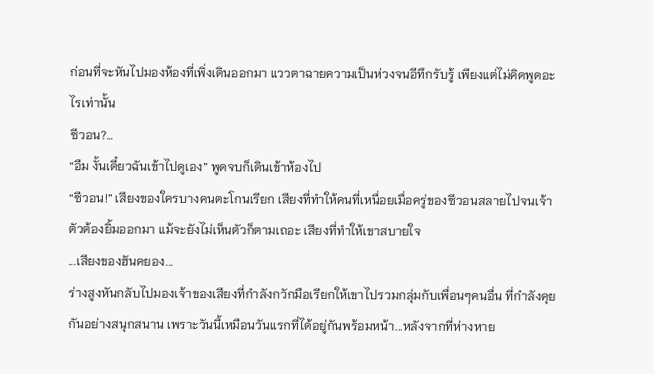ก่อนที่จะหันไปมองห้องที่เพิ่งเดินออกมา แววตาฉายความเป็นห่วงจนอีทึกรับรู้ เพียงแต่ไม่คิดพูดอะไรเท่านั้น
ซีวอน?…
“อืม งั้นเดี๋ยวฉันเข้าไปดูเอง” พูดจบก็เดินเข้าห้องไป
“ซีวอน!” เสียงของใครบางคนตะโกนเรียก เสียงที่ทำให้คนที่เหนื่อยเมื่อครู่ของซีวอนสลายไปจนเจ้าตัวต้องยิ้มออกมา แม้จะยังไม่เห็นตัวก็ตามเถอะ เสียงที่ทำให้เขาสบายใจ
...เสียงของฮันคยอง...
ร่างสูงหันกลับไปมองเจ้าของเสียงที่กำลังกวักมือเรียกให้เขาไปรวมกลุ่มกับเพื่อนๆคนอื่น ที่กำลังคุยกันอย่างสนุกสนาน เพราะวันนี้เหมือนวันแรกที่ได้อยู่กันพร้อมหน้า...หลังจากที่ห่างหาย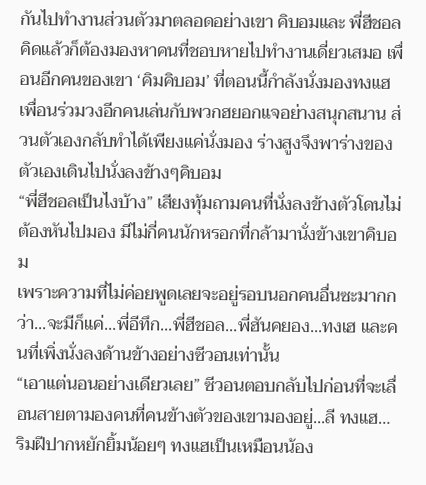กันไปทำงานส่วนตัวมาตลอดอย่างเขา คิบอมและ พี่ฮีชอล
คิดแล้วก็ต้องมองหาคนที่ชอบหายไปทำงานเดี่ยวเสมอ เพื่อนอีกคนของเขา ‘คิมคิบอม’ ที่ตอนนี้กำลังนั่งมองทงแฮ เพื่อนร่วมวงอีกคนเล่นกับพวกฮยอกแจอย่างสนุกสนาน ส่วนตัวเองกลับทำได้เพียงแค่นั่งมอง ร่างสูงจึงพาร่างของตัวเองเดินไปนั่งลงข้างๆคิบอม
“พี่ฮีชอลเป็นไงบ้าง” เสียงทุ้มถามคนที่นั่งลงข้างตัวโดนไม่ต้องหันไปมอง มีไม่กี่คนนักหรอกที่กล้ามานั่งข้างเขาคิบอม
เพราะความที่ไม่ค่อยพูดเลยจะอยู่รอบนอกคนอื่นซะมากกว่า...จะมีก็แค่...พี่อีทึก...พี่ฮีชอล...พี่ฮันคยอง...ทงเฮ และคนที่เพิ่งนั่งลงด้านข้างอย่างซีวอนเท่านั้น
“เอาแต่นอนอย่างเดียวเลย” ซีวอนตอบกลับไปก่อนที่จะเลื่อนสายตามองคนที่คนข้างตัวของเขามองอยู่...ลี ทงแฮ…
ริมฝีปากหยักยิ้มน้อยๆ ทงแฮเป็นเหมือนน้อง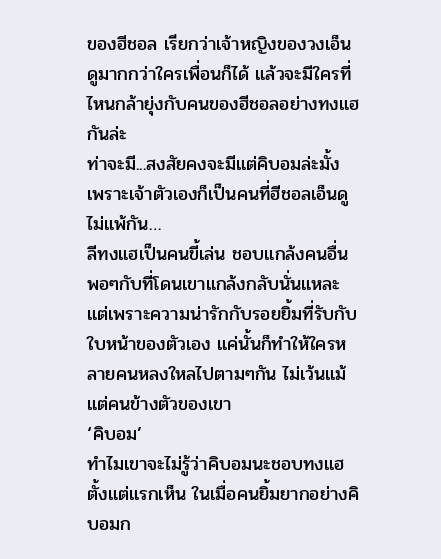ของฮีชอล เรียกว่าเจ้าหญิงของวงเอ็นดูมากกว่าใครเพื่อนก็ได้ แล้วจะมีใครที่ไหนกล้ายุ่งกับคนของฮีชอลอย่างทงแฮกันล่ะ
ท่าจะมี...สงสัยคงจะมีแต่คิบอมล่ะมั้ง เพราะเจ้าตัวเองก็เป็นคนที่ฮีชอลเอ็นดูไม่แพ้กัน…
ลีทงแฮเป็นคนขี้เล่น ชอบแกล้งคนอื่น พอๆกับที่โดนเขาแกล้งกลับนั่นแหละ แต่เพราะความน่ารักกับรอยยิ้มที่รับกับใบหน้าของตัวเอง แค่นั้นก็ทำให้ใครหลายคนหลงใหลไปตามๆกัน ไม่เว้นแม้แต่คนข้างตัวของเขา
‘คิบอม’
ทำไมเขาจะไม่รู้ว่าคิบอมนะชอบทงแฮตั้งแต่แรกเห็น ในเมื่อคนยิ้มยากอย่างคิบอมก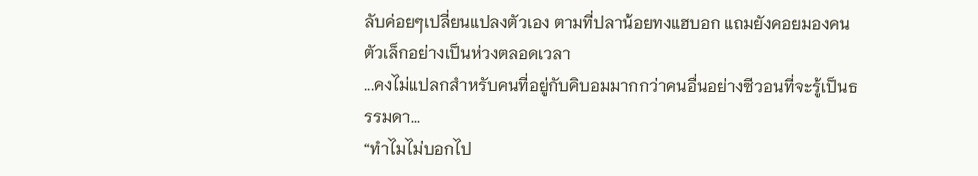ลับค่อยๆเปลี่ยนแปลงตัวเอง ตามที่ปลาน้อยทงแฮบอก แถมยังคอยมองคนตัวเล็กอย่างเป็นห่วงตลอดเวลา
...คงไม่แปลกสำหรับคนที่อยู่กับคิบอมมากกว่าคนอื่นอย่างซีวอนที่จะรู้เป็นธรรมดา...
“ทำไมไม่บอกไป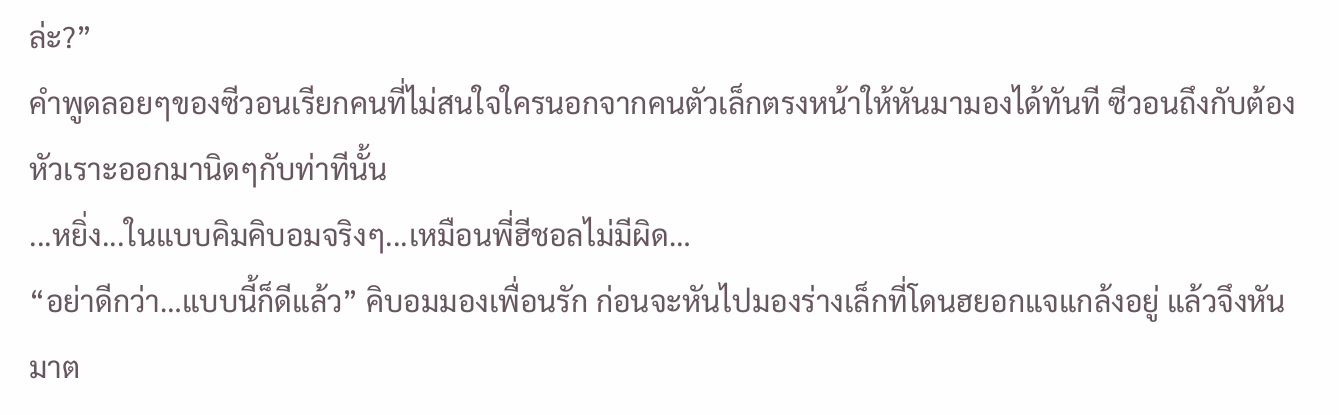ล่ะ?”
คำพูดลอยๆของซีวอนเรียกคนที่ไม่สนใจใครนอกจากคนตัวเล็กตรงหน้าให้หันมามองได้ทันที ซีวอนถึงกับต้องหัวเราะออกมานิดๆกับท่าทีนั้น
...หยิ่ง...ในแบบคิมคิบอมจริงๆ...เหมือนพี่ฮีชอลไม่มีผิด…
“อย่าดีกว่า…แบบนี้ก็ดีแล้ว” คิบอมมองเพื่อนรัก ก่อนจะหันไปมองร่างเล็กที่โดนฮยอกแจแกล้งอยู่ แล้วจึงหันมาต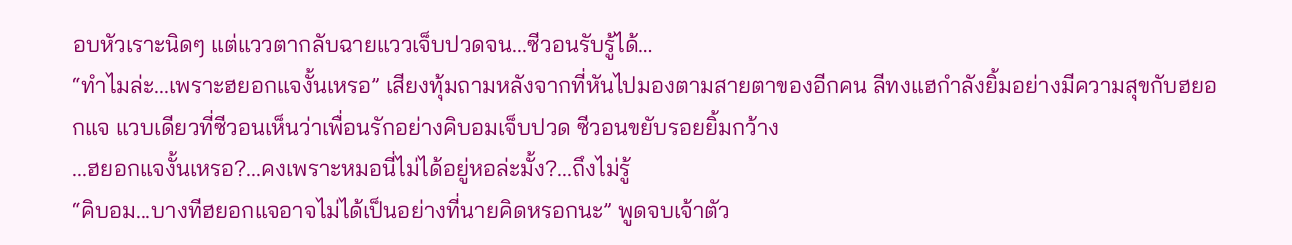อบหัวเราะนิดๆ แต่แววตากลับฉายแววเจ็บปวดจน...ซีวอนรับรู้ได้…
“ทำไมล่ะ...เพราะฮยอกแจงั้นเหรอ” เสียงทุ้มถามหลังจากที่หันไปมองตามสายตาของอีกคน ลีทงแฮกำลังยิ้มอย่างมีความสุขกับฮยอกแจ แวบเดียวที่ซีวอนเห็นว่าเพื่อนรักอย่างคิบอมเจ็บปวด ซีวอนขยับรอยยิ้มกว้าง
...ฮยอกแจงั้นเหรอ?...คงเพราะหมอนี่ไม่ได้อยู่หอล่ะมั้ง?...ถึงไม่รู้
“คิบอม...บางทีฮยอกแจอาจไม่ได้เป็นอย่างที่นายคิดหรอกนะ” พูดจบเจ้าตัว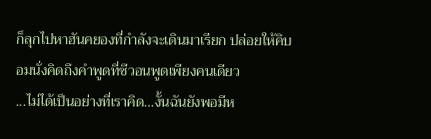ก็ลุกไปหาฮันคยองที่กำลังจะเดินมาเรียก ปล่อยให้คิบอมนั่งคิดถึงคำพูดที่ซีวอนพูดเพียงคนเดียว
...ไม่ได้เป็นอย่างที่เราคิด…งั้นฉันยังพอมีห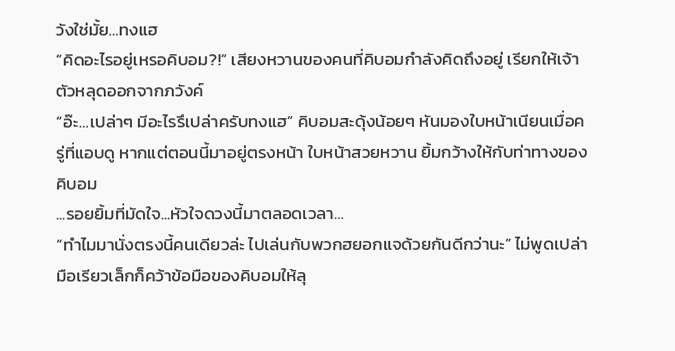วังใช่มั้ย…ทงแฮ
“คิดอะไรอยู่เหรอคิบอม?!” เสียงหวานของคนที่คิบอมกำลังคิดถึงอยู่ เรียกให้เจ้าตัวหลุดออกจากภวังค์
“อ๊ะ…เปล่าๆ มีอะไรรึเปล่าครับทงแฮ” คิบอมสะดุ้งน้อยๆ หันมองใบหน้าเนียนเมื่อครู่ที่แอบดู หากแต่ตอนนี้มาอยู่ตรงหน้า ใบหน้าสวยหวาน ยิ้มกว้างให้กับท่าทางของคิบอม
...รอยยิ้มที่มัดใจ...หัวใจดวงนี้มาตลอดเวลา…
“ทำไมมานั่งตรงนี้คนเดียวล่ะ ไปเล่นกับพวกฮยอกแจด้วยกันดีกว่านะ” ไม่พูดเปล่ามือเรียวเล็กก็คว้าข้อมือของคิบอมให้ลุ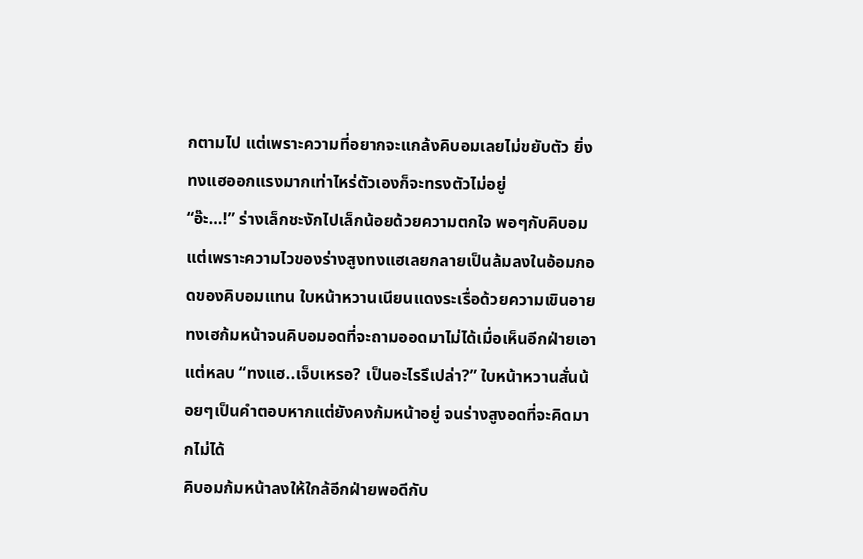กตามไป แต่เพราะความที่อยากจะแกล้งคิบอมเลยไม่ขยับตัว ยิ่งทงแฮออกแรงมากเท่าไหร่ตัวเองก็จะทรงตัวไม่อยู่
“อ๊ะ…!” ร่างเล็กชะงักไปเล็กน้อยด้วยความตกใจ พอๆกับคิบอม แต่เพราะความไวของร่างสูงทงแฮเลยกลายเป็นล้มลงในอ้อมกอดของคิบอมแทน ใบหน้าหวานเนียนแดงระเรื่อด้วยความเขินอาย
ทงเฮก้มหน้าจนคิบอมอดที่จะถามออดมาไม่ได้เมื่อเห็นอีกฝ่ายเอาแต่หลบ “ทงแฮ..เจ็บเหรอ? เป็นอะไรรึเปล่า?” ใบหน้าหวานสั่นน้อยๆเป็นคำตอบหากแต่ยังคงก้มหน้าอยู่ จนร่างสูงอดที่จะคิดมากไม่ได้
คิบอมก้มหน้าลงให้ใกล้อีกฝ่ายพอดีกับ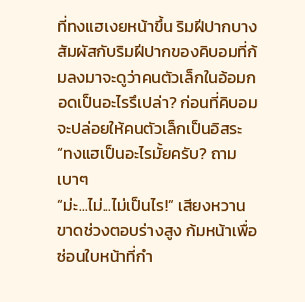ที่ทงแฮเงยหน้าขึ้น ริมฝีปากบางสัมผัสกับริมฝีปากของคิบอมที่ก้มลงมาจะดูว่าคนตัวเล็กในอ้อมกอดเป็นอะไรรึเปล่า? ก่อนที่คิบอมจะปล่อยให้คนตัวเล็กเป็นอิสระ
“ทงแฮเป็นอะไรมั้ยครับ? ถามเบาๆ
“ม่ะ...ไม่...ไม่เป็นไร!” เสียงหวานขาดช่วงตอบร่างสูง ก้มหน้าเพื่อซ่อนใบหน้าที่กำ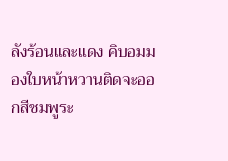ลังร้อนและแดง คิบอมมองใบหน้าหวานติดจะออกสีชมพูระ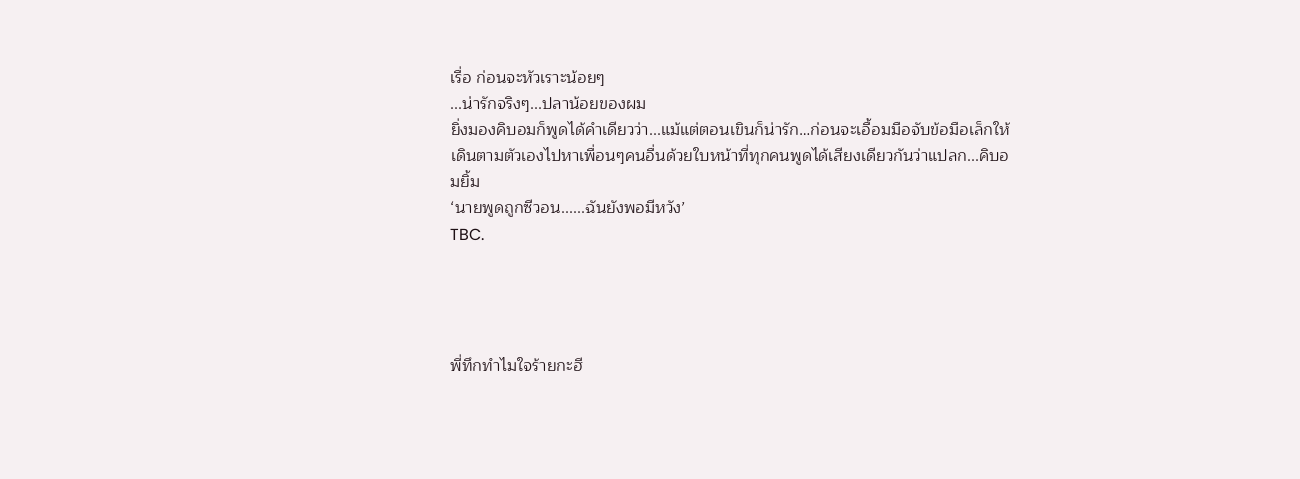เรื่อ ก่อนจะหัวเราะน้อยๆ
...น่ารักจริงๆ...ปลาน้อยของผม
ยิ่งมองคิบอมก็พูดได้คำเดียวว่า...แม้แต่ตอนเขินก็น่ารัก…ก่อนจะเอื้อมมือจับข้อมือเล็กให้เดินตามตัวเองไปหาเพื่อนๆคนอื่นด้วยใบหน้าที่ทุกคนพูดได้เสียงเดียวกันว่าแปลก...คิบอมยิ้ม
‘นายพูดถูกซีวอน......ฉันยังพอมีหวัง’
TBC.




พี่ทึกทำไมใจร้ายกะฮี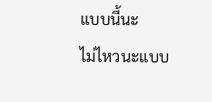แบบนี้นะ
ไม่ไหวนะแบบ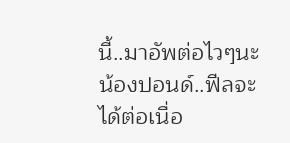นี้..มาอัพต่อไวๆนะ
น้องปอนด์..ฟีลจะได้ต่อเนื่อ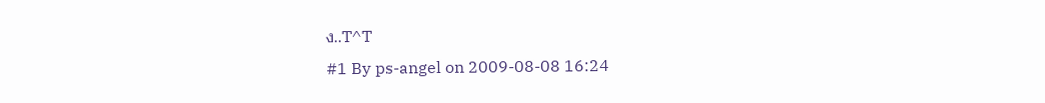ง..T^T
#1 By ps-angel on 2009-08-08 16:24